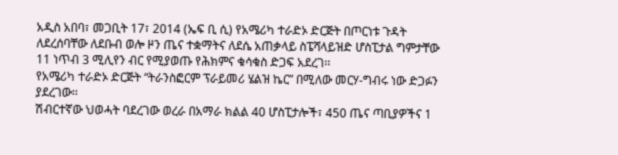አዲስ አበባ፣ መጋቢት 17፣ 2014 (ኤፍ ቢ ሲ) የአሜሪካ ተራድኦ ድርጅት በጦርነቱ ጉዳት ለደረሰባቸው ለደቡብ ወሎ ዞን ጤና ተቋማትና ለደሴ አጠቃላይ ስፔሻላይዝድ ሆስፒታል ግምታቸው 11 ነጥብ 3 ሚሊየን ብር የሚያወጡ የሕክምና ቁሳቁስ ድጋፍ አደረገ፡፡
የአሜሪካ ተራድኦ ድርጅት “ትራንስፎርም ፕራይመሪ ሄልዝ ኬር” በሚለው መርሃ-ግብሩ ነው ድጋፉን ያደረገው፡፡
ሽብርተኛው ህወሓት ባደረገው ወረራ በአማራ ክልል 40 ሆስፒታሎች፣ 450 ጤና ጣቢያዎችና 1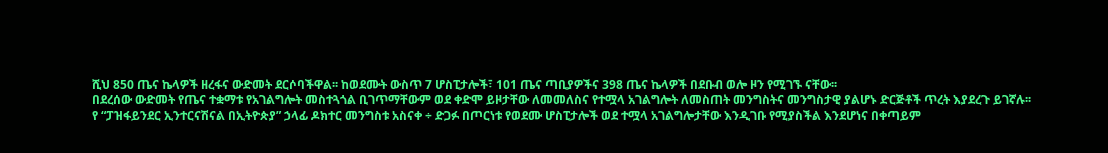ሺህ 850 ጤና ኬላዎች ዘረፋና ውድመት ደርሶባችዋል፡፡ ከወደሙት ውስጥ 7 ሆስፒታሎች፣ 101 ጤና ጣቢያዎችና 398 ጤና ኬላዎች በደቡብ ወሎ ዞን የሚገኙ ናቸው፡፡
በደረሰው ውድመት የጤና ተቋማቱ የአገልግሎት መስተጓጎል ቢገጥማቸውም ወደ ቀድሞ ይዞታቸው ለመመለስና የተሟላ አገልግሎት ለመስጠት መንግስትና መንግስታዊ ያልሆኑ ድርጅቶች ጥረት እያደረጉ ይገኛሉ፡፡
የ “ፓዝፋይንደር ኢንተርናሽናል በኢትዮጵያ” ኃላፊ ዶክተር መንግስቱ አስናቀ ÷ ድጋፉ በጦርነቱ የወደሙ ሆስፒታሎች ወደ ተሟላ አገልግሎታቸው እንዲገቡ የሚያስችል እንደሆነና በቀጣይም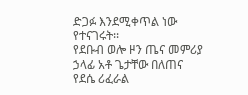ድጋፉ እንደሚቀጥል ነው የተናገሩት፡፡
የደቡብ ወሎ ዞን ጤና መምሪያ ኃላፊ አቶ ጌታቸው በለጠና የደሴ ሪፈራል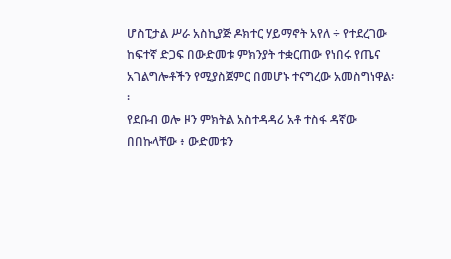ሆስፒታል ሥራ አስኪያጅ ዶክተር ሃይማኖት አየለ ÷ የተደረገው ከፍተኛ ድጋፍ በውድመቱ ምክንያት ተቋርጠው የነበሩ የጤና አገልግሎቶችን የሚያስጀምር በመሆኑ ተናግረው አመስግነዋል፡፡
የደቡብ ወሎ ዞን ምክትል አስተዳዳሪ አቶ ተስፋ ዳኛው በበኩላቸው ፥ ውድመቱን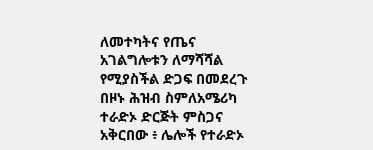ለመተካትና የጤና አገልግሎቱን ለማሻሻል የሚያስችል ድጋፍ በመደረጉ በዞኑ ሕዝብ ስምለአሜሪካ ተራድኦ ድርጅት ምስጋና አቅርበው ፥ ሌሎች የተራድኦ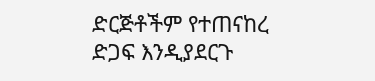ድርጅቶችም የተጠናከረ ድጋፍ እንዲያደርጉ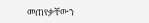መጠየቃቸውን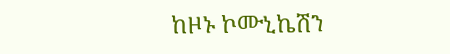ከዞኑ ኮሙኒኬሽን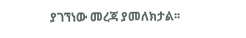ያገኘነው መረጃ ያመለክታል፡፡